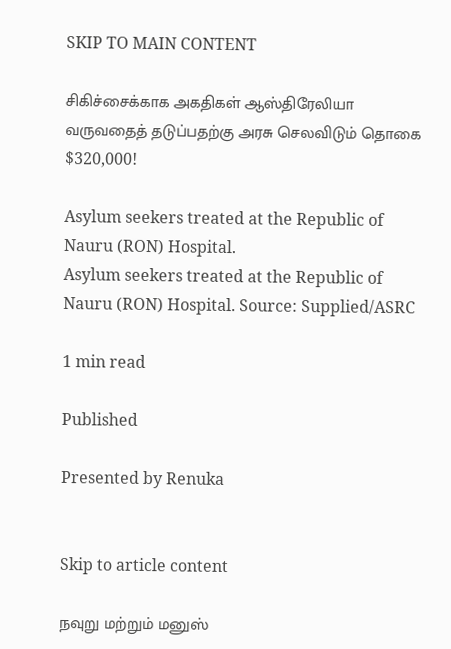SKIP TO MAIN CONTENT

சிகிச்சைக்காக அகதிகள் ஆஸ்திரேலியா வருவதைத் தடுப்பதற்கு அரசு செலவிடும் தொகை $320,000!

Asylum seekers treated at the Republic of Nauru (RON) Hospital.
Asylum seekers treated at the Republic of Nauru (RON) Hospital. Source: Supplied/ASRC

1 min read

Published

Presented by Renuka


Skip to article content

நவுறு மற்றும் மனுஸ்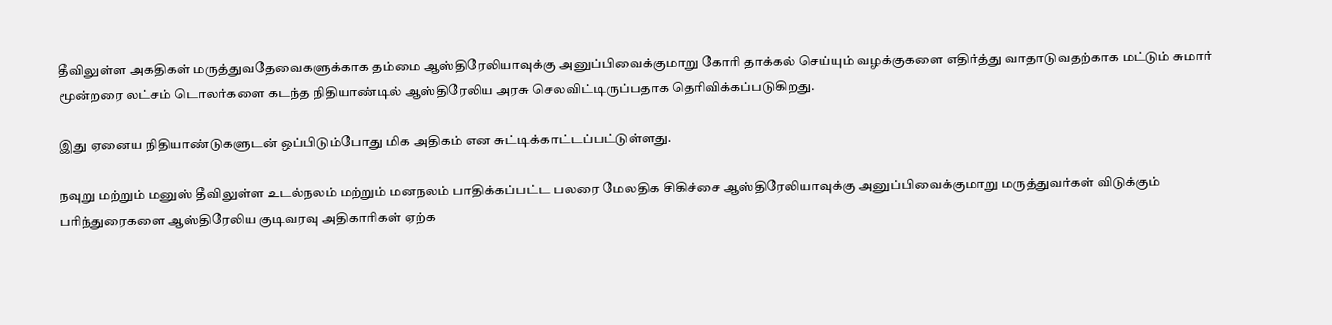தீவிலுள்ள அகதிகள் மருத்துவதேவைகளுக்காக தம்மை ஆஸ்திரேலியாவுக்கு அனுப்பிவைக்குமாறு கோரி தாக்கல் செய்யும் வழக்குகளை எதிர்த்து வாதாடுவதற்காக மட்டும் சுமார் மூன்றரை லட்சம் டொலர்களை கடந்த நிதியாண்டில் ஆஸ்திரேலிய அரசு செலவிட்டிருப்பதாக தெரிவிக்கப்படுகிறது.

இது ஏனைய நிதியாண்டுகளுடன் ஒப்பிடும்போது மிக அதிகம் என சுட்டிக்காட்டப்பட்டுள்ளது.

நவுறு மற்றும் மனுஸ் தீவிலுள்ள உடல்நலம் மற்றும் மனநலம் பாதிக்கப்பட்ட பலரை மேலதிக சிகிச்சை ஆஸ்திரேலியாவுக்கு அனுப்பிவைக்குமாறு மருத்துவர்கள் விடுக்கும் பரிந்துரைகளை ஆஸ்திரேலிய குடிவரவு அதிகாரிகள் ஏற்க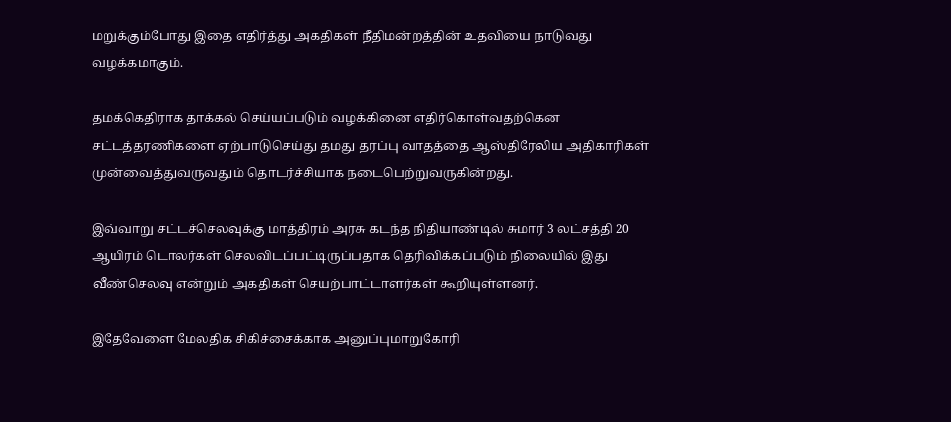மறுக்கும்போது இதை எதிர்த்து அகதிகள் நீதிமன்றத்தின் உதவியை நாடுவது வழக்கமாகும்.

தமக்கெதிராக தாக்கல் செய்யப்படும் வழக்கினை எதிர்கொள்வதற்கென சட்டத்தரணிகளை ஏற்பாடுசெய்து தமது தரப்பு வாதத்தை ஆஸ்திரேலிய அதிகாரிகள் முன்வைத்துவருவதும் தொடர்ச்சியாக நடைபெற்றுவருகின்றது.

இவ்வாறு சட்டச்செலவுக்கு மாத்திரம் அரசு கடந்த நிதியாண்டில் சுமார் 3 லட்சத்தி 20 ஆயிரம் டொலர்கள் செலவிடப்பட்டிருப்பதாக தெரிவிக்கப்படும் நிலையில் இது வீண்செலவு என்றும் அகதிகள் செயற்பாட்டாளர்கள் கூறியுள்ளனர்.

இதேவேளை மேலதிக சிகிச்சைக்காக அனுப்புமாறுகோரி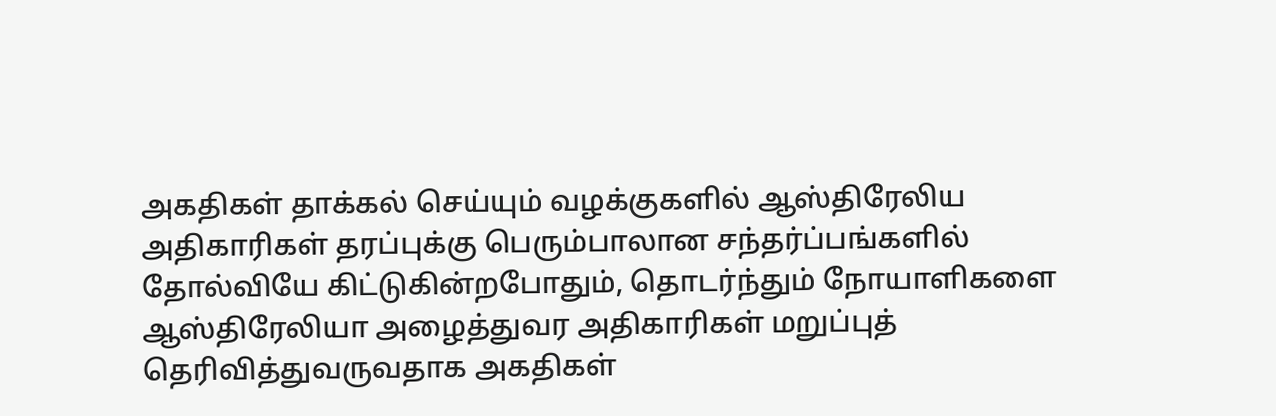அகதிகள் தாக்கல் செய்யும் வழக்குகளில் ஆஸ்திரேலிய அதிகாரிகள் தரப்புக்கு பெரும்பாலான சந்தர்ப்பங்களில் தோல்வியே கிட்டுகின்றபோதும், தொடர்ந்தும் நோயாளிகளை ஆஸ்திரேலியா அழைத்துவர அதிகாரிகள் மறுப்புத் தெரிவித்துவருவதாக அகதிகள்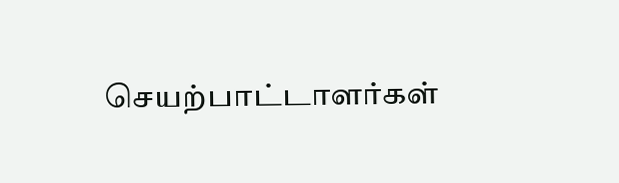செயற்பாட்டாளர்கள்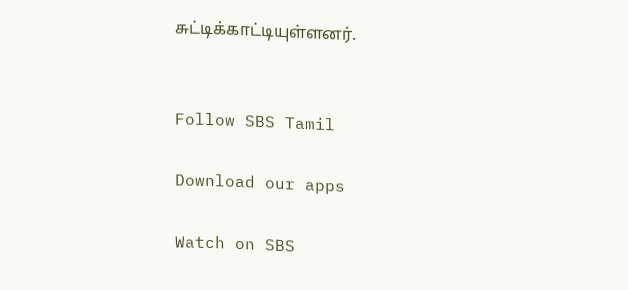சுட்டிக்காட்டியுள்ளனர்.


Follow SBS Tamil

Download our apps

Watch on SBS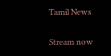Tamil News

Stream now